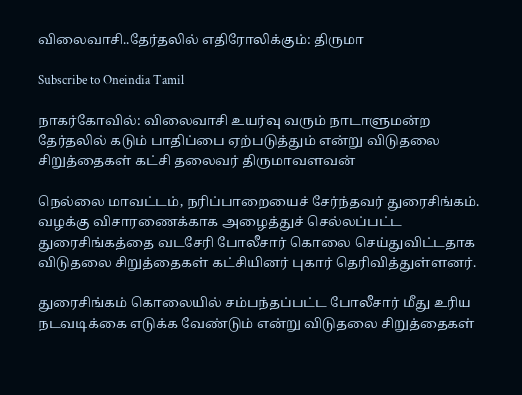விலைவாசி..தேர்தலில் எதிரோலிக்கும்: திருமா

Subscribe to Oneindia Tamil

நாகர்கோவில்: விலைவாசி உயர்வு வரும் நாடாளுமன்ற தேர்தலில் கடும் பாதிப்பை ஏற்படுத்தும் என்று விடுதலை சிறுத்தைகள் கட்சி தலைவர் திருமாவளவன்

நெல்லை மாவட்டம், நரிப்பாறையைச் சேர்ந்தவர் துரைசிங்கம். வழக்கு விசாரணைக்காக அழைத்துச் செல்லப்பட்ட துரைசிங்கத்தை வடசேரி போலீசார் கொலை செய்துவிட்டதாக விடுதலை சிறுத்தைகள் கட்சியினர் புகார் தெரிவித்துள்ளனர்.

துரைசிங்கம் கொலையில் சம்பந்தப்பட்ட போலீசார் மீது உரிய நடவடிக்கை எடுக்க வேண்டும் என்று விடுதலை சிறுத்தைகள்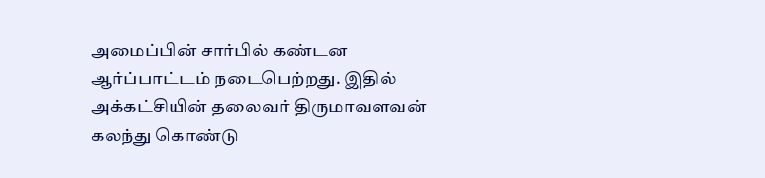அமைப்பின் சார்பில் கண்டன ஆர்ப்பாட்டம் நடைபெற்றது. இதில் அக்கட்சியின் தலைவர் திருமாவளவன் கலந்து கொண்டு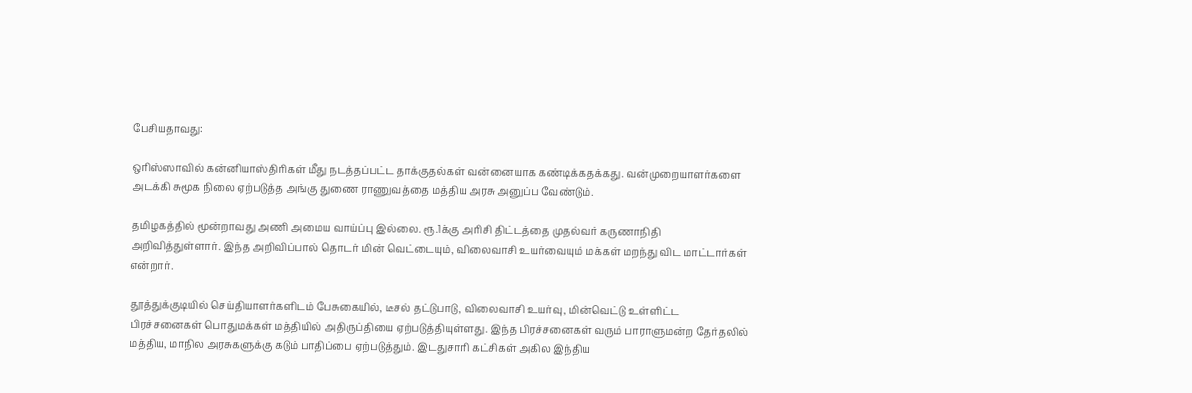பேசியதாவது:

ஒரிஸ்ஸாவில் கன்னியாஸ்திரிகள் மீது நடத்தப்பட்ட தாக்குதல்கள் வன்னையாக கண்டிக்கதக்கது. வன்முறையாளர்களை அடக்கி சுமூக நிலை ஏற்படுத்த அங்கு துணை ராணுவத்தை மத்திய அரசு அனுப்ப வேண்டும்.

தமிழகத்தில் மூன்றாவது அணி அமைய வாய்ப்பு இல்லை. ரூ.1க்கு அரிசி திட்டத்தை முதல்வர் கருணாநிதி அறிவித்துள்ளார். இந்த அறிவிப்பால் தொடர் மின் வெட்டையும், விலைவாசி உயர்வையும் மக்கள் மறந்து விட மாட்டார்கள் என்றார்.

தூத்துக்குடியில் செய்தியாளர்களிடம் பேசுகையில், டீசல் தட்டுபாடு, விலைவாசி உயர்வு, மின்வெட்டு உள்ளிட்ட பிரச்சனைகள் பொதுமக்கள் மத்தியில் அதிருப்தியை ஏற்படுத்தியுள்ளது. இந்த பிரச்சனைகள் வரும் பாராளுமன்ற தேர்தலில் மத்திய, மாநில அரசுகளுக்கு கடும் பாதிப்பை ஏற்படுத்தும். இடதுசாரி கட்சிகள் அகில இந்திய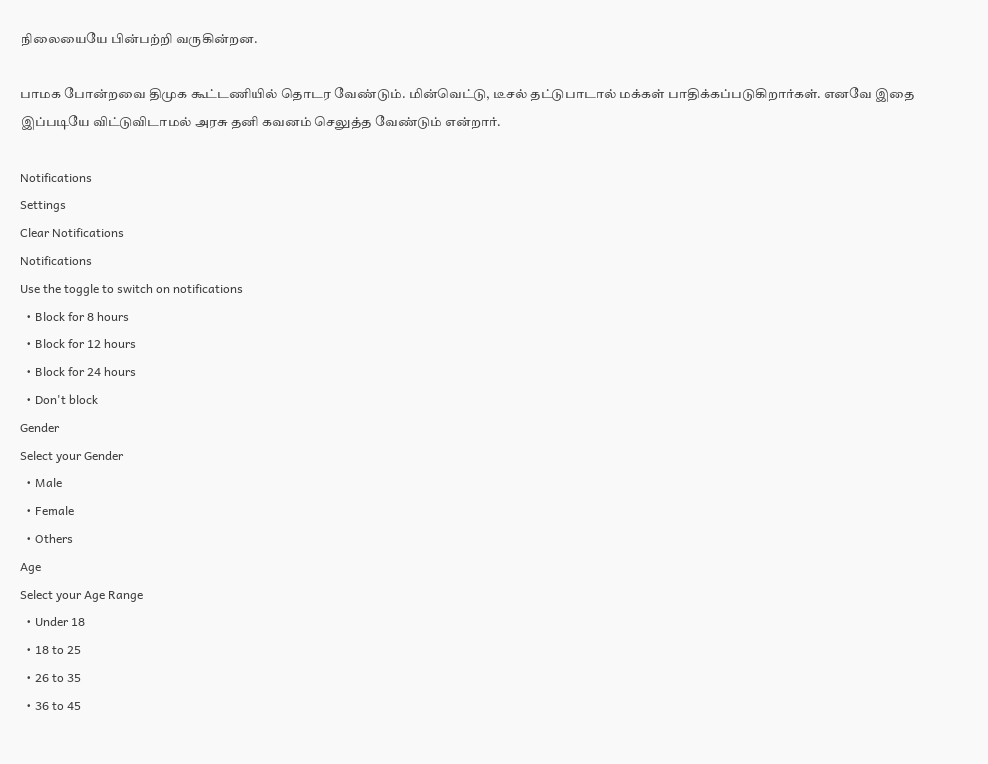நிலையையே பின்பற்றி வருகின்றன.

பாமக போன்றவை திமுக கூட்டணியில் தொடர வேண்டும். மின்வெட்டு, டீசல் தட்டுபாடால் மக்கள் பாதிக்கப்படுகிறார்கள். எனவே இதை இப்படியே விட்டுவிடாமல் அரசு தனி கவனம் செலுத்த வேண்டும் என்றார்.

Notifications
Settings
Clear Notifications
Notifications
Use the toggle to switch on notifications
  • Block for 8 hours
  • Block for 12 hours
  • Block for 24 hours
  • Don't block
Gender
Select your Gender
  • Male
  • Female
  • Others
Age
Select your Age Range
  • Under 18
  • 18 to 25
  • 26 to 35
  • 36 to 45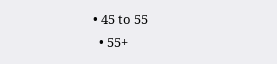• 45 to 55
  • 55+